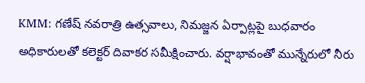KMM: గణేష్ నవరాత్రి ఉత్సవాలు, నిమజ్జన ఏర్పాట్లపై బుధవారం అధికారులతో కలెక్టర్ దివాకర సమీక్షించారు. వర్షాభావంతో మున్నేరులో నీరు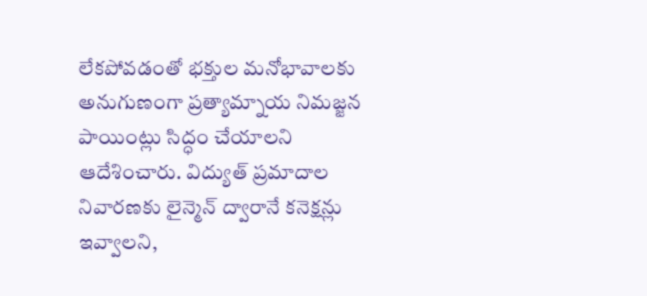లేకపోవడంతో భక్తుల మనోభావాలకు అనుగుణంగా ప్రత్యామ్నాయ నిమజ్జన పాయింట్లు సిద్ధం చేయాలని ఆదేశించారు. విద్యుత్ ప్రమాదాల నివారణకు లైన్మెన్ ద్వారానే కనెక్షన్లు ఇవ్వాలని,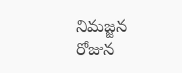నిమజ్జన రోజున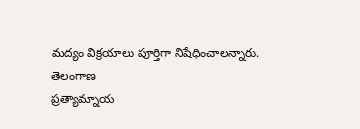మద్యం విక్రయాలు పూర్తిగా నిషేధించాలన్నారు.
తెలంగాణ
ప్రత్యామ్నాయ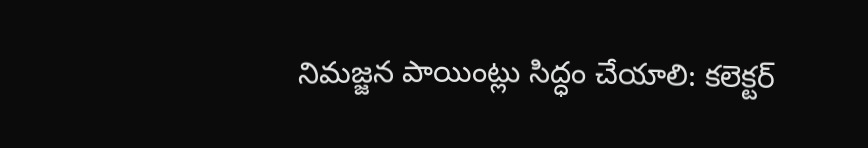నిమజ్జన పాయింట్లు సిద్ధం చేయాలి: కలెక్టర్